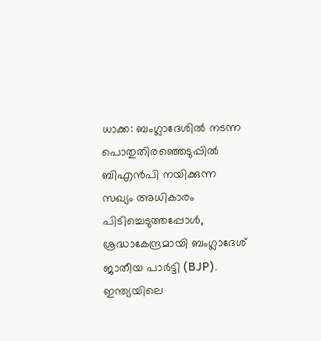ധാക്ക: ബംഗ്ലാദേശിൽ നടന്ന പൊതുതിരഞ്ഞെടുപ്പിൽ ബിഎൻപി നയിക്കുന്ന സഖ്യം അധികാരം പിടിച്ചെടുത്തപ്പോൾ, ശ്രദ്ധാകേന്ദ്രമായി ബംഗ്ലാദേശ് ജാതീയ പാർട്ടി (BJP). ഇന്ത്യയിലെ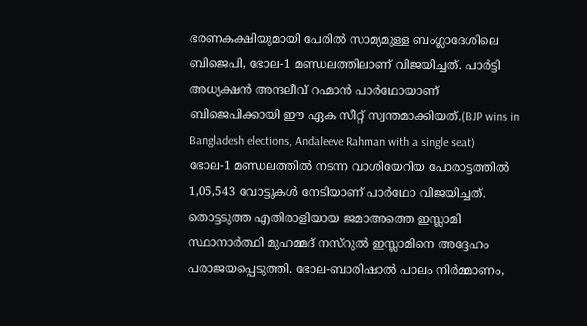ഭരണകക്ഷിയുമായി പേരിൽ സാമ്യമുള്ള ബംഗ്ലാദേശിലെ ബിജെപി, ഭോല-1 മണ്ഡലത്തിലാണ് വിജയിച്ചത്. പാർട്ടി അധ്യക്ഷൻ അന്ദലീവ് റഹ്മാൻ പാർഥോയാണ് ബിജെപിക്കായി ഈ ഏക സീറ്റ് സ്വന്തമാക്കിയത്.(BJP wins in Bangladesh elections, Andaleeve Rahman with a single seat)
ഭോല-1 മണ്ഡലത്തിൽ നടന്ന വാശിയേറിയ പോരാട്ടത്തിൽ 1,05,543 വോട്ടുകൾ നേടിയാണ് പാർഥോ വിജയിച്ചത്. തൊട്ടടുത്ത എതിരാളിയായ ജമാഅത്തെ ഇസ്ലാമി സ്ഥാനാർത്ഥി മുഹമ്മദ് നസ്റുൽ ഇസ്ലാമിനെ അദ്ദേഹം പരാജയപ്പെടുത്തി. ഭോല-ബാരിഷാൽ പാലം നിർമ്മാണം,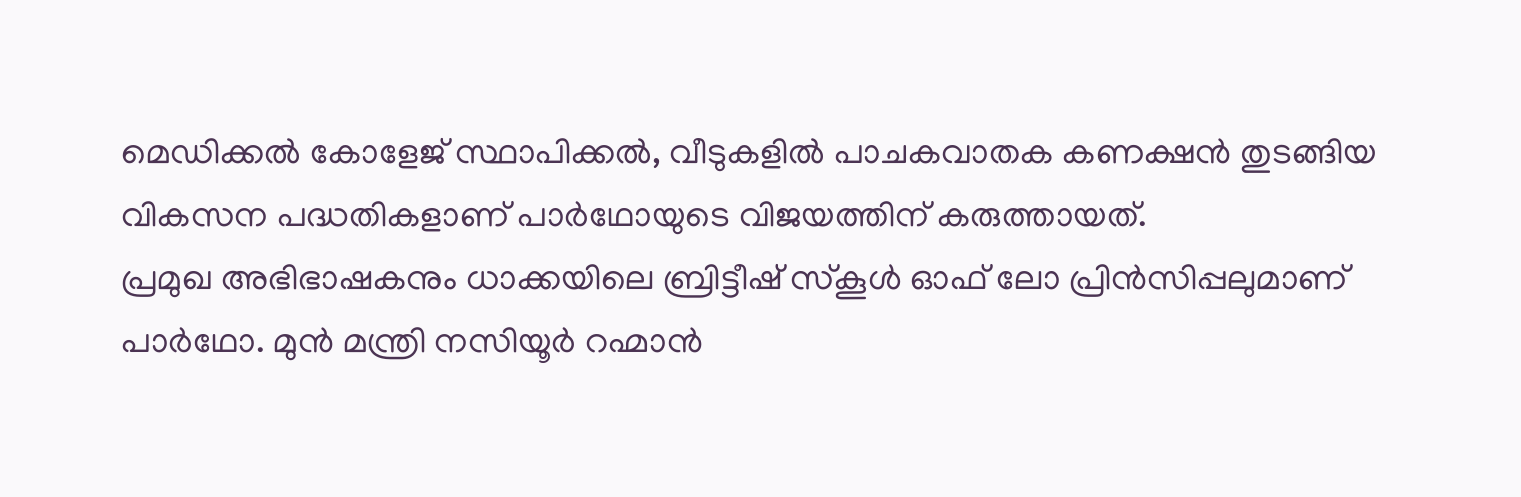മെഡിക്കൽ കോളേജ് സ്ഥാപിക്കൽ, വീടുകളിൽ പാചകവാതക കണക്ഷൻ തുടങ്ങിയ വികസന പദ്ധതികളാണ് പാർഥോയുടെ വിജയത്തിന് കരുത്തായത്.
പ്രമുഖ അഭിഭാഷകനും ധാക്കയിലെ ബ്രിട്ടീഷ് സ്കൂൾ ഓഫ് ലോ പ്രിൻസിപ്പലുമാണ് പാർഥോ. മുൻ മന്ത്രി നസിയൂർ റഹ്മാൻ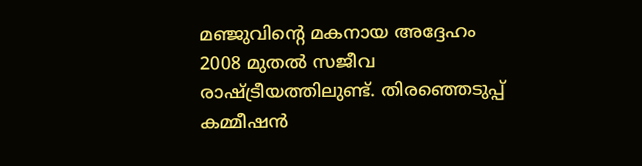മഞ്ജുവിന്റെ മകനായ അദ്ദേഹം 2008 മുതൽ സജീവ രാഷ്ട്രീയത്തിലുണ്ട്. തിരഞ്ഞെടുപ്പ് കമ്മീഷൻ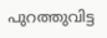പുറത്തുവിട്ട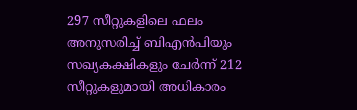297 സീറ്റുകളിലെ ഫലം അനുസരിച്ച് ബിഎൻപിയും സഖ്യകക്ഷികളും ചേർന്ന് 212 സീറ്റുകളുമായി അധികാരം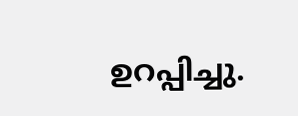ഉറപ്പിച്ചു.